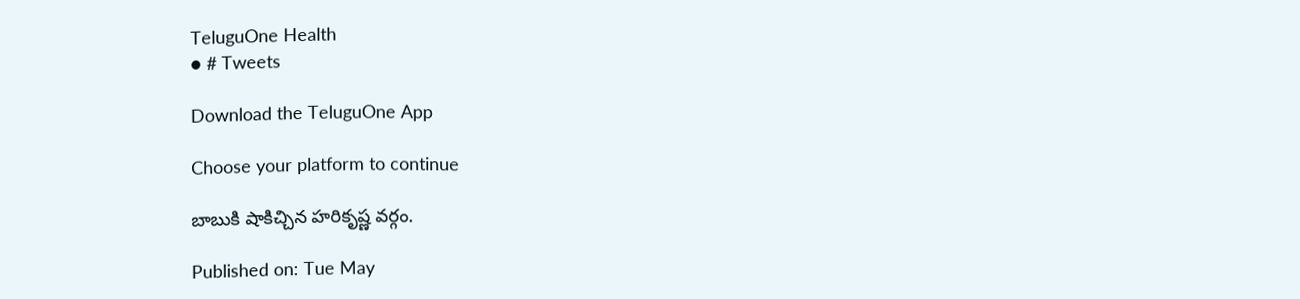TeluguOne Health
● # Tweets

Download the TeluguOne App

Choose your platform to continue

బాబుకి షాకిచ్చిన హరికృష్ణ వర్గం.

Published on: Tue May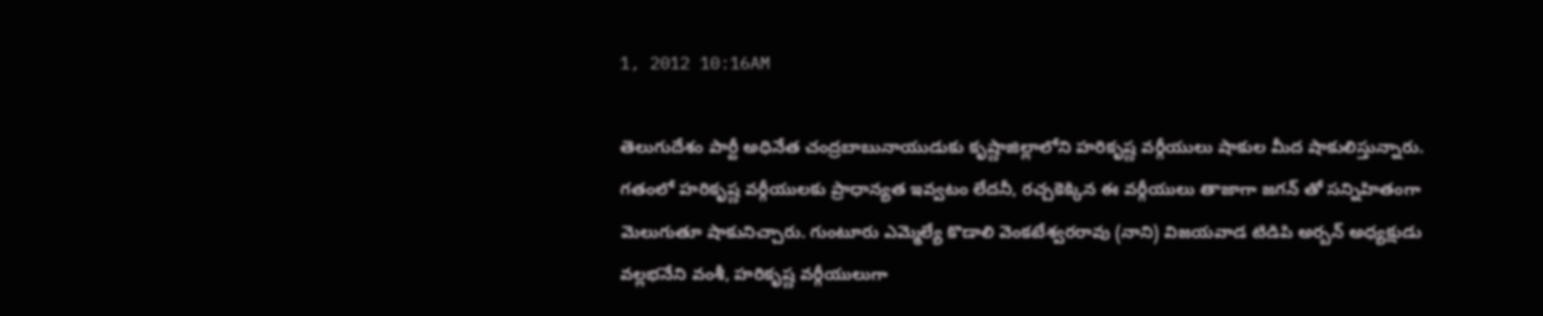1, 2012 10:16AM

తెలుగుదేశం పార్టీ అధినేత చంద్రబాబునాయుడుకు కృష్ణాజిల్లాలోని హరికృష్ణ వర్గీయులు షాకుల మీద షాకులిస్తున్నారు. గతంలో హరికృష్ణ వర్గీయులకు ప్రాధాన్యత ఇవ్వటం లేదనీ, రచ్చకెక్కిన ఈ వర్గీయులు తాజాగా జగన్ తో సన్నిహితంగా మెలుగుతూ షాకునిచ్చారు. గుంటూరు ఎమ్మెల్యే కొడాలి వెంకటేశ్వరరావు (నాని) విజయవాడ టిడిపి అర్బన్ అధ్యక్షుడు వల్లభనేని వంశీ, హరికృష్ణ వర్గీయులుగా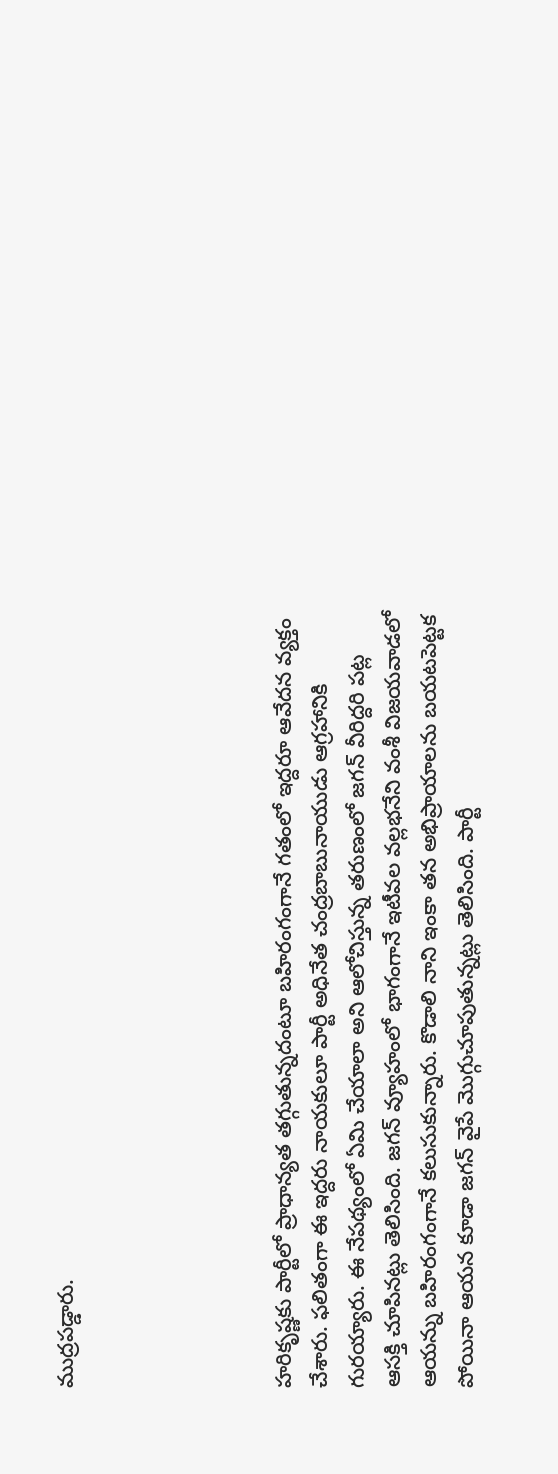ముద్రపడ్డారు.





హరికృష్ణకు పార్టీలో ప్రాధాన్యత తగ్గుతున్నదంటూ బహిరంగంగానే గతంలో ఇద్దరూ ఆవేదన వ్యక్తం చేశారు. ఫలితంగా ఈ ఇద్దరు నాయకులూ పార్టీ అధినేత చంద్రబాబునాయుడు ఆగ్రహానికి గురయ్యారు. ఈ నేపథ్యంలో ఏమి చేయాలా అని ఆలోచిస్తున్న తరుణంలో జగన్ వీరిద్దరి పట్ల ఆసక్తి చూపినట్లు తెలిసింది. జగన్ వ్యూహంలో భాగంగానే ఇటీవల వల్లభనేని వంశీ విజయవాడలో ఆయన్ను బహిరంగంగానే కలుసుకున్నారు. కొడాలి నాని ఇంకా తన అభిప్రాయాలను బయటపెట్టక పోయినా ఆయన కూడా జగన్ వైపే మొగ్గుచూపుతున్నట్లు తెలిసింది. పార్టీ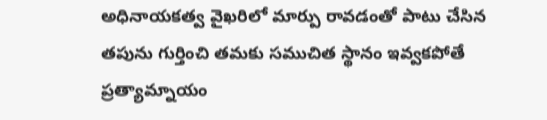అధినాయకత్వ వైఖరిలో మార్పు రావడంతో పాటు చేసిన తపును గుర్తించి తమకు సముచిత స్థానం ఇవ్వకపోతే ప్రత్యామ్నాయం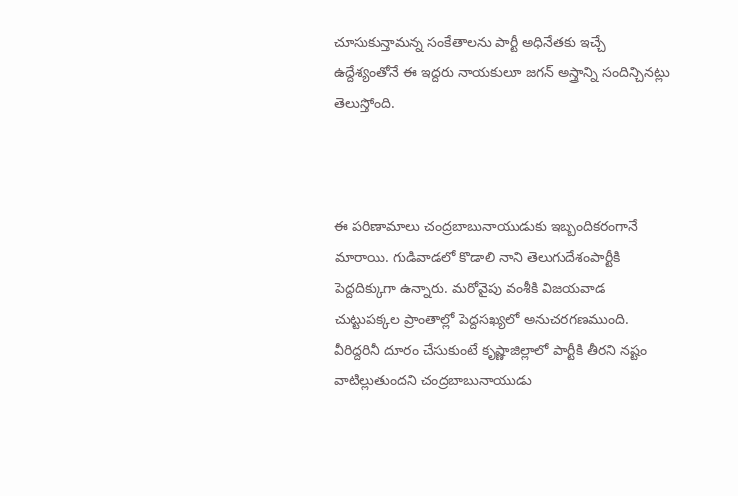చూసుకున్తామన్న సంకేతాలను పార్టీ అధినేతకు ఇచ్చే ఉద్దేశ్యంతోనే ఈ ఇద్దరు నాయకులూ జగన్ అస్త్రాన్ని సందిన్చినట్లు తెలుస్తోంది.



ఈ పరిణామాలు చంద్రబాబునాయుడుకు ఇబ్బందికరంగానే మారాయి. గుడివాడలో కొడాలి నాని తెలుగుదేశంపార్టీకి పెద్దదిక్కుగా ఉన్నారు. మరోవైపు వంశీకి విజయవాడ చుట్టుపక్కల ప్రాంతాల్లో పెద్దసఖ్యలో అనుచరగణముంది. వీరిద్దరినీ దూరం చేసుకుంటే కృష్ణాజిల్లాలో పార్టీకి తీరని నష్టం వాటిల్లుతుందని చంద్రబాబునాయుడు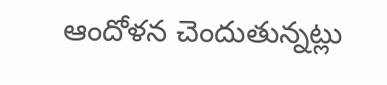ఆందోళన చెందుతున్నట్లు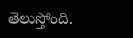తెలుస్తోంది.